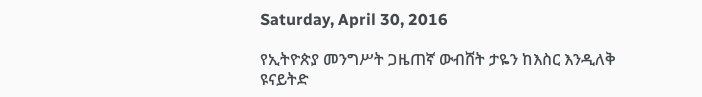Saturday, April 30, 2016

የኢትዮጵያ መንግሥት ጋዜጠኛ ውብሸት ታዬን ከእስር እንዲለቅ ዩናይትድ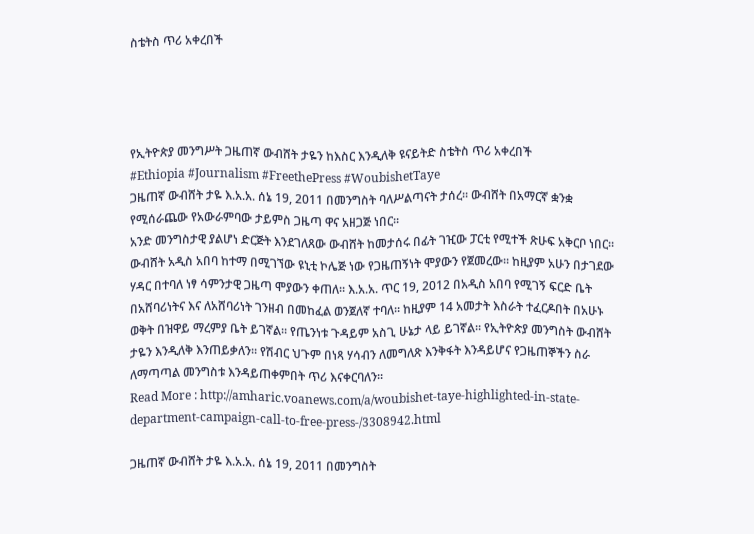ስቴትስ ጥሪ አቀረበች




የኢትዮጵያ መንግሥት ጋዜጠኛ ውብሸት ታዬን ከእስር እንዲለቅ ዩናይትድ ስቴትስ ጥሪ አቀረበች
#Ethiopia #Journalism #FreethePress #WoubishetTaye
ጋዜጠኛ ውብሸት ታዬ እ.አ.አ. ሰኔ 19, 2011 በመንግስት ባለሥልጣናት ታሰረ። ውብሸት በአማርኛ ቋንቋ የሚሰራጨው የአውራምባው ታይምስ ጋዜጣ ዋና አዘጋጅ ነበር።
አንድ መንግስታዊ ያልሆነ ድርጅት እንደገለጸው ውብሸት ከመታሰሩ በፊት ገዢው ፓርቲ የሚተች ጽሁፍ አቅርቦ ነበር። ውብሸት አዲስ አበባ ከተማ በሚገኘው ዩኒቲ ኮሌጅ ነው የጋዜጠኝነት ሞያውን የጀመረው። ከዚያም አሁን በታገደው ሃዳር በተባለ ነፃ ሳምንታዊ ጋዜጣ ሞያውን ቀጠለ። እ.አ.አ. ጥር 19, 2012 በአዲስ አበባ የሚገኝ ፍርድ ቤት በአሸባሪነትና እና ለአሸባሪነት ገንዘብ በመከፈል ወንጀለኛ ተባለ። ከዚያም 14 አመታት እስራት ተፈርዶበት በአሁኑ ወቅት በዝዋይ ማረምያ ቤት ይገኛል። የጤንነቱ ጉዳይም አስጊ ሁኔታ ላይ ይገኛል። የኢትዮጵያ መንግስት ውብሸት ታዬን እንዲለቅ እንጠይቃለን። የሽብር ህጉም በነጻ ሃሳብን ለመግለጽ እንቅፋት እንዳይሆና የጋዜጠኞችን ስራ ለማጣጣል መንግስቱ እንዳይጠቀምበት ጥሪ እናቀርባለን።
Read More : http://amharic.voanews.com/a/woubishet-taye-highlighted-in-state-department-campaign-call-to-free-press-/3308942.html

ጋዜጠኛ ውብሸት ታዬ እ.አ.አ. ሰኔ 19, 2011 በመንግስት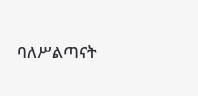ባለሥልጣናት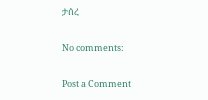ታሰረ

No comments:

Post a Comment